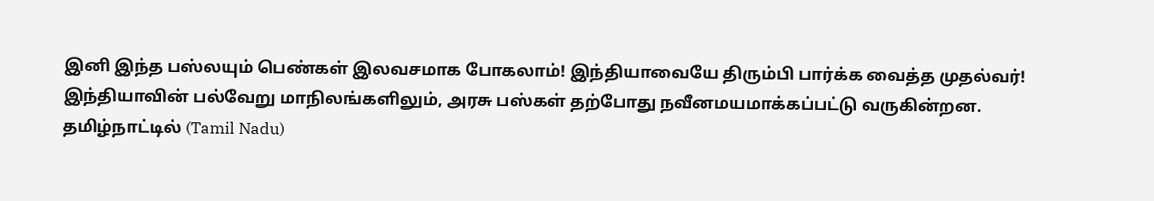இனி இந்த பஸ்லயும் பெண்கள் இலவசமாக போகலாம்! இந்தியாவையே திரும்பி பார்க்க வைத்த முதல்வர்!
இந்தியாவின் பல்வேறு மாநிலங்களிலும், அரசு பஸ்கள் தற்போது நவீனமயமாக்கப்பட்டு வருகின்றன. தமிழ்நாட்டில் (Tamil Nadu)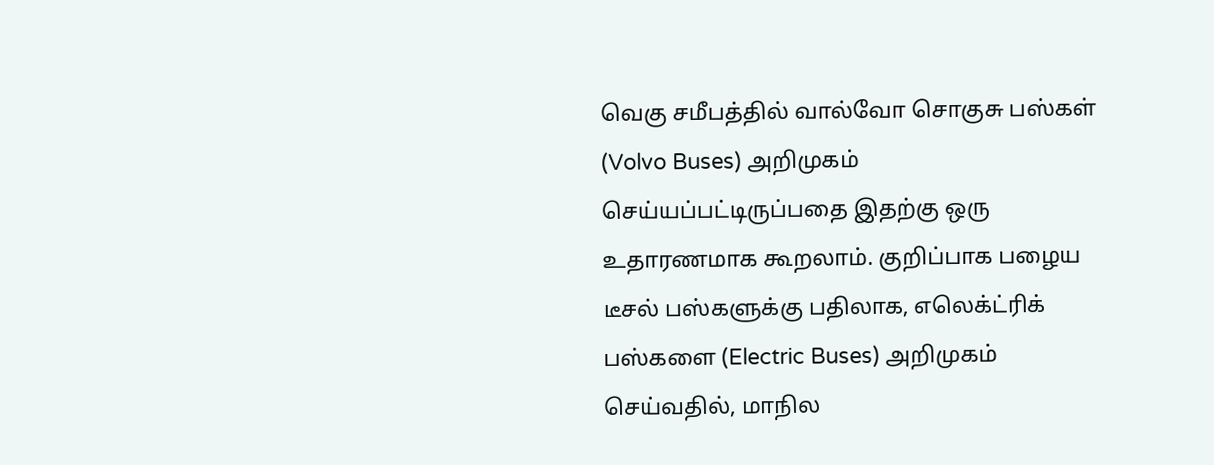வெகு சமீபத்தில் வால்வோ சொகுசு பஸ்கள் (Volvo Buses) அறிமுகம் செய்யப்பட்டிருப்பதை இதற்கு ஒரு உதாரணமாக கூறலாம். குறிப்பாக பழைய டீசல் பஸ்களுக்கு பதிலாக, எலெக்ட்ரிக் பஸ்களை (Electric Buses) அறிமுகம் செய்வதில், மாநில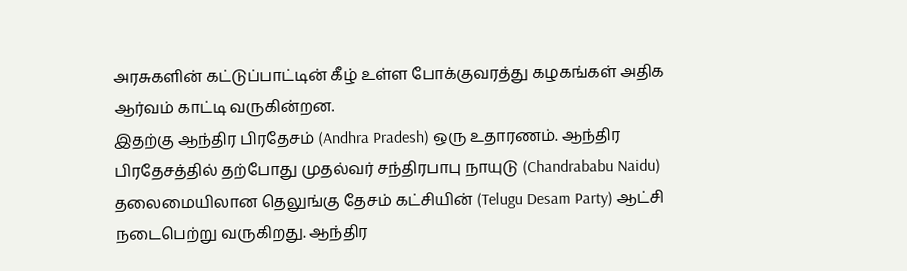அரசுகளின் கட்டுப்பாட்டின் கீழ் உள்ள போக்குவரத்து கழகங்கள் அதிக ஆர்வம் காட்டி வருகின்றன.
இதற்கு ஆந்திர பிரதேசம் (Andhra Pradesh) ஒரு உதாரணம். ஆந்திர பிரதேசத்தில் தற்போது முதல்வர் சந்திரபாபு நாயுடு (Chandrababu Naidu) தலைமையிலான தெலுங்கு தேசம் கட்சியின் (Telugu Desam Party) ஆட்சி நடைபெற்று வருகிறது. ஆந்திர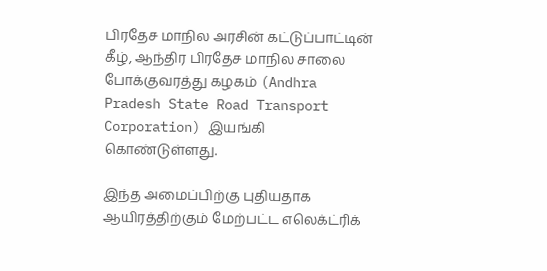பிரதேச மாநில அரசின் கட்டுப்பாட்டின் கீழ், ஆந்திர பிரதேச மாநில சாலை போக்குவரத்து கழகம் (Andhra Pradesh State Road Transport Corporation) இயங்கி கொண்டுள்ளது.

இந்த அமைப்பிற்கு புதியதாக ஆயிரத்திற்கும் மேற்பட்ட எலெக்ட்ரிக்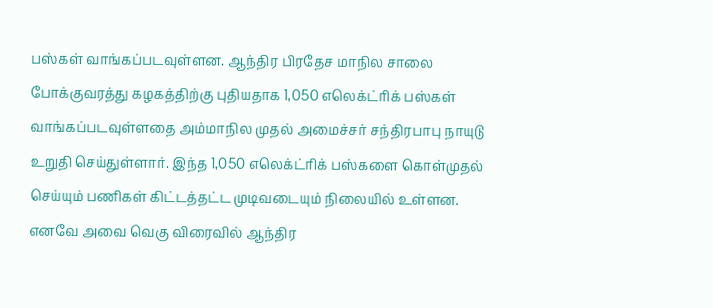பஸ்கள் வாங்கப்படவுள்ளன. ஆந்திர பிரதேச மாநில சாலை போக்குவரத்து கழகத்திற்கு புதியதாக 1,050 எலெக்ட்ரிக் பஸ்கள் வாங்கப்படவுள்ளதை அம்மாநில முதல் அமைச்சர் சந்திரபாபு நாயுடு உறுதி செய்துள்ளார். இந்த 1,050 எலெக்ட்ரிக் பஸ்களை கொள்முதல் செய்யும் பணிகள் கிட்டத்தட்ட முடிவடையும் நிலையில் உள்ளன.
எனவே அவை வெகு விரைவில் ஆந்திர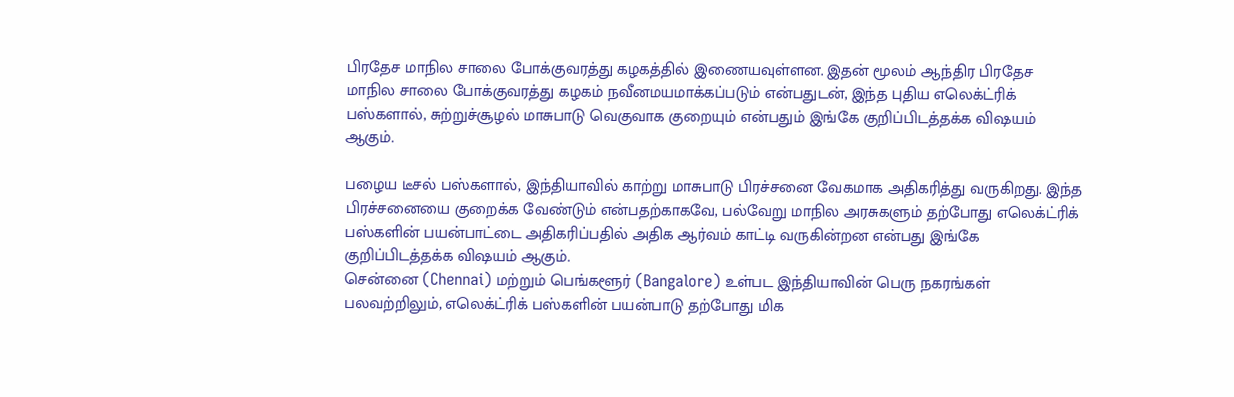பிரதேச மாநில சாலை போக்குவரத்து கழகத்தில் இணையவுள்ளன. இதன் மூலம் ஆந்திர பிரதேச மாநில சாலை போக்குவரத்து கழகம் நவீனமயமாக்கப்படும் என்பதுடன், இந்த புதிய எலெக்ட்ரிக் பஸ்களால், சுற்றுச்சூழல் மாசுபாடு வெகுவாக குறையும் என்பதும் இங்கே குறிப்பிடத்தக்க விஷயம் ஆகும்.

பழைய டீசல் பஸ்களால், இந்தியாவில் காற்று மாசுபாடு பிரச்சனை வேகமாக அதிகரித்து வருகிறது. இந்த பிரச்சனையை குறைக்க வேண்டும் என்பதற்காகவே, பல்வேறு மாநில அரசுகளும் தற்போது எலெக்ட்ரிக் பஸ்களின் பயன்பாட்டை அதிகரிப்பதில் அதிக ஆர்வம் காட்டி வருகின்றன என்பது இங்கே குறிப்பிடத்தக்க விஷயம் ஆகும்.
சென்னை (Chennai) மற்றும் பெங்களூர் (Bangalore) உள்பட இந்தியாவின் பெரு நகரங்கள் பலவற்றிலும், எலெக்ட்ரிக் பஸ்களின் பயன்பாடு தற்போது மிக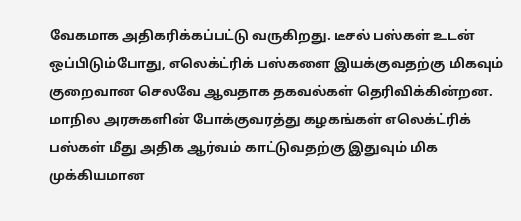வேகமாக அதிகரிக்கப்பட்டு வருகிறது. டீசல் பஸ்கள் உடன் ஒப்பிடும்போது, எலெக்ட்ரிக் பஸ்களை இயக்குவதற்கு மிகவும் குறைவான செலவே ஆவதாக தகவல்கள் தெரிவிக்கின்றன. மாநில அரசுகளின் போக்குவரத்து கழகங்கள் எலெக்ட்ரிக் பஸ்கள் மீது அதிக ஆர்வம் காட்டுவதற்கு இதுவும் மிக முக்கியமான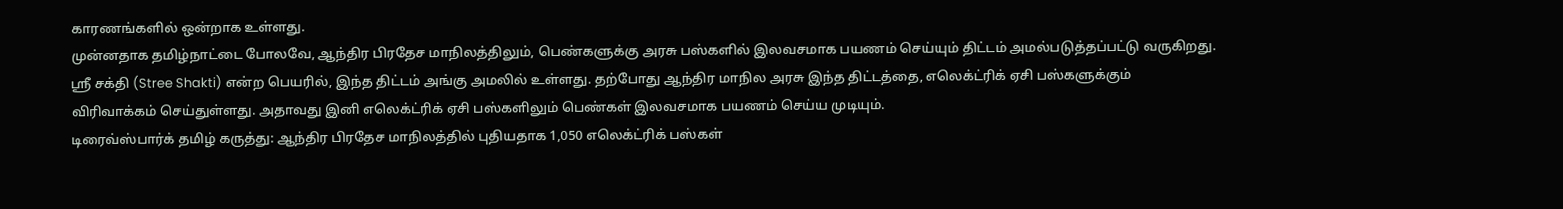காரணங்களில் ஒன்றாக உள்ளது.
முன்னதாக தமிழ்நாட்டை போலவே, ஆந்திர பிரதேச மாநிலத்திலும், பெண்களுக்கு அரசு பஸ்களில் இலவசமாக பயணம் செய்யும் திட்டம் அமல்படுத்தப்பட்டு வருகிறது. ஸ்ரீ சக்தி (Stree Shakti) என்ற பெயரில், இந்த திட்டம் அங்கு அமலில் உள்ளது. தற்போது ஆந்திர மாநில அரசு இந்த திட்டத்தை, எலெக்ட்ரிக் ஏசி பஸ்களுக்கும் விரிவாக்கம் செய்துள்ளது. அதாவது இனி எலெக்ட்ரிக் ஏசி பஸ்களிலும் பெண்கள் இலவசமாக பயணம் செய்ய முடியும்.
டிரைவ்ஸ்பார்க் தமிழ் கருத்து: ஆந்திர பிரதேச மாநிலத்தில் புதியதாக 1,050 எலெக்ட்ரிக் பஸ்கள்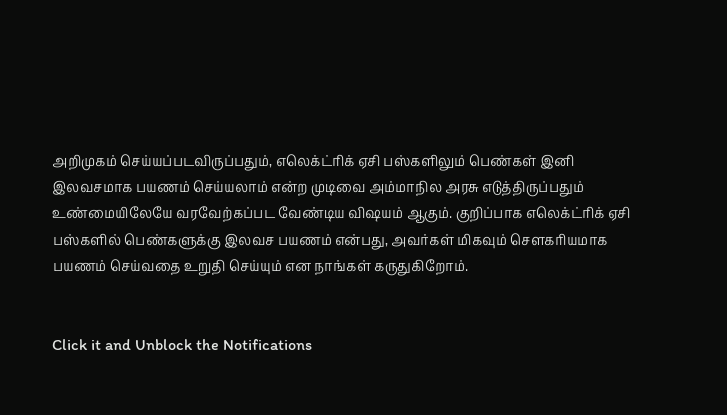அறிமுகம் செய்யப்படவிருப்பதும், எலெக்ட்ரிக் ஏசி பஸ்களிலும் பெண்கள் இனி இலவசமாக பயணம் செய்யலாம் என்ற முடிவை அம்மாநில அரசு எடுத்திருப்பதும் உண்மையிலேயே வரவேற்கப்பட வேண்டிய விஷயம் ஆகும். குறிப்பாக எலெக்ட்ரிக் ஏசி பஸ்களில் பெண்களுக்கு இலவச பயணம் என்பது, அவர்கள் மிகவும் சௌகரியமாக பயணம் செய்வதை உறுதி செய்யும் என நாங்கள் கருதுகிறோம்.


Click it and Unblock the Notifications